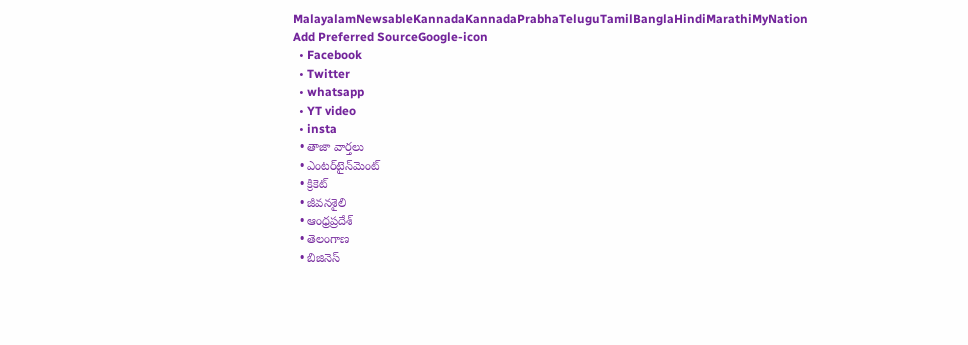MalayalamNewsableKannadaKannadaPrabhaTeluguTamilBanglaHindiMarathiMyNation
Add Preferred SourceGoogle-icon
  • Facebook
  • Twitter
  • whatsapp
  • YT video
  • insta
  • తాజా వార్తలు
  • ఎంటర్‌టైన్‌మెంట్
  • క్రికెట్
  • జీవనశైలి
  • ఆంధ్రప్రదేశ్
  • తెలంగాణ
  • బిజినెస్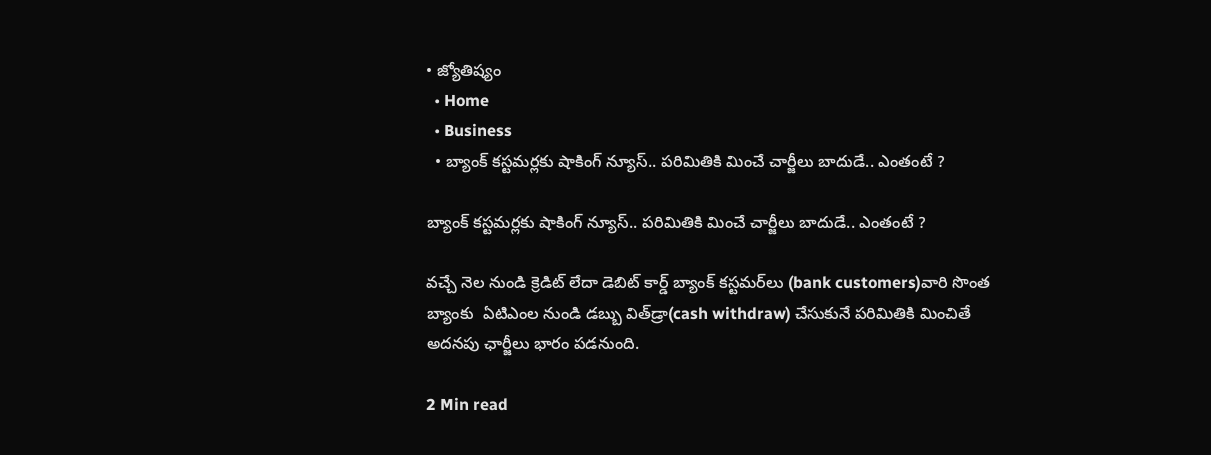• జ్యోతిష్యం
  • Home
  • Business
  • బ్యాంక్ కస్టమర్లకు షాకింగ్ న్యూస్.. పరిమితికి మించే చార్జీలు బాదుడే.. ఎంతంటే ?

బ్యాంక్ కస్టమర్లకు షాకింగ్ న్యూస్.. పరిమితికి మించే చార్జీలు బాదుడే.. ఎంతంటే ?

వచ్చే నెల నుండి క్రెడిట్ లేదా డెబిట్ కార్డ్ బ్యాంక్ కస్టమర్‌లు (bank customers)వారి సొంత బ్యాంకు  ఏ‌టి‌ఎంల నుండి డబ్బు విత్‌డ్రా(cash withdraw) చేసుకునే పరిమితికి మించితే అదనపు ఛార్జీలు భారం పడనుంది.

2 Min read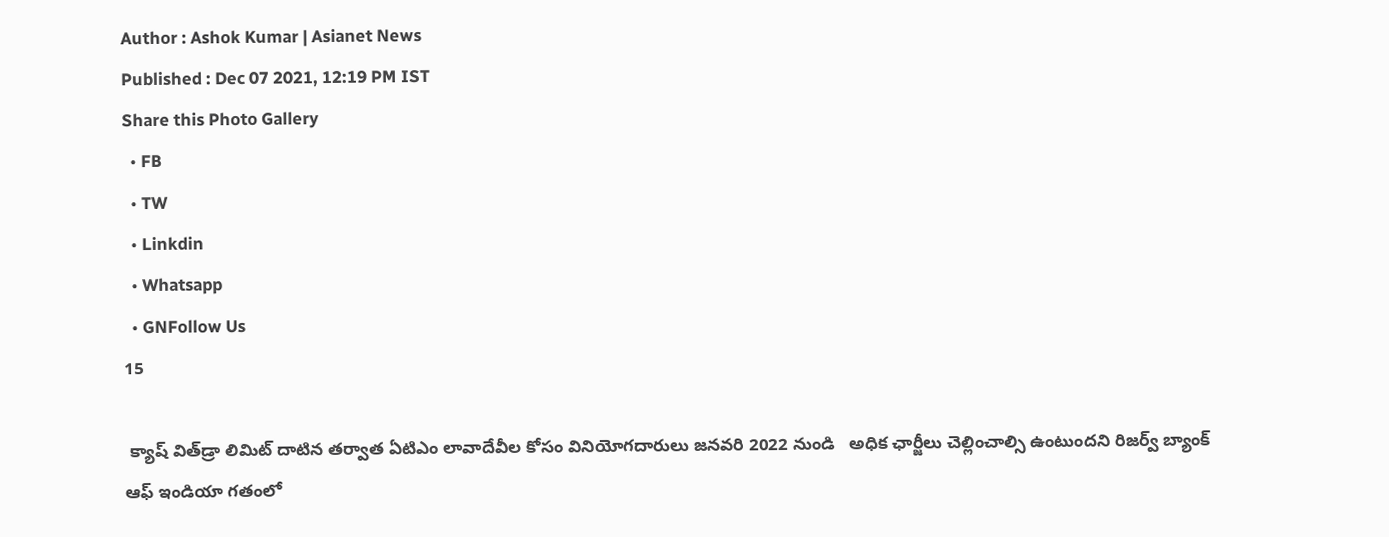Author : Ashok Kumar | Asianet News
Published : Dec 07 2021, 12:19 PM IST
Share this Photo Gallery
  • FB
  • TW
  • Linkdin
  • Whatsapp
  • GNFollow Us
15

 క్యాష్ విత్‌డ్రా లిమిట్ దాటిన తర్వాత ఏ‌టి‌ఎం లావాదేవీల కోసం వినియోగదారులు జనవరి 2022 నుండి   అధిక ఛార్జీలు చెల్లించాల్సి ఉంటుందని రిజర్వ్ బ్యాంక్ ఆఫ్ ఇండియా గతంలో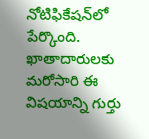నోటిఫికేషన్‌లో పేర్కొంది. ఖాతాదారులకు మరోసారి ఈ విషయాన్ని గుర్తు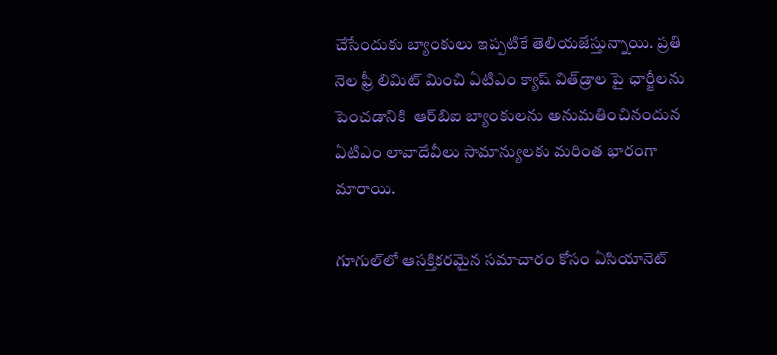చేసేందుకు బ్యాంకులు ఇప్పటికే తెలియజేస్తున్నాయి. ప్రతి నెల ఫ్రీ లిమిట్ మించి ఏ‌టి‌ఎం క్యాష్ విత్‌డ్రాల పై ఛార్జీలను పెంచడానికి  ఆర్‌బి‌ఐ బ్యాంకులను అనుమతించినందున ఏ‌టి‌ఎం లావాదేవీలు సామాన్యులకు మరింత భారంగా  మారాయి.

గూగుల్‌లో ఆసక్తికరమైన సమాచారం కోసం ఏసియానెట్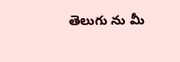తెలుగు ను మీ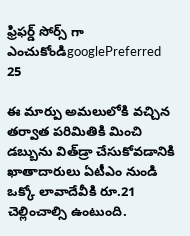ఫ్రిఫర్డ్ సోర్స్ గా ఎంచుకోండిgooglePreferred
25

ఈ మార్పు అమలులోకి వచ్చిన తర్వాత పరిమితికి మించి డబ్బును విత్‌డ్రా చేసుకోవడానికి ఖాతాదారులు ఏటీఎం నుండి ఒక్కో లావాదేవీకి రూ.21 చెల్లించాల్సి ఉంటుంది.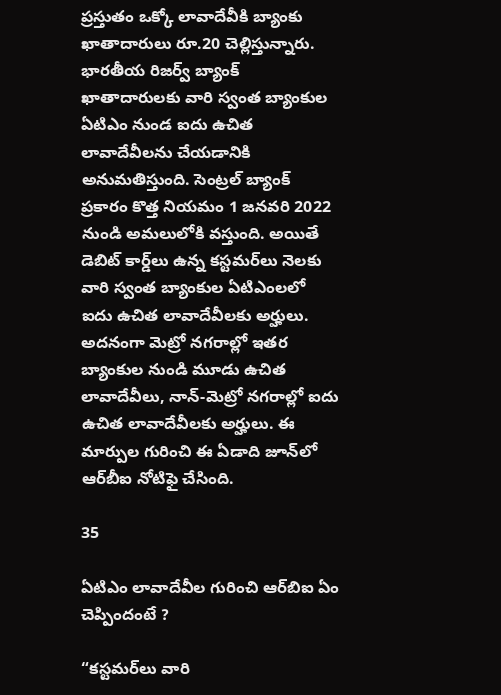ప్రస్తుతం ఒక్కో లావాదేవీకి బ్యాంకు ఖాతాదారులు రూ.20 చెల్లిస్తున్నారు. భారతీయ రిజర్వ్ బ్యాంక్  ఖాతాదారులకు వారి స్వంత బ్యాంకుల ఏ‌టి‌ఎం నుండ ఐదు ఉచిత లావాదేవీలను చేయడానికి అనుమతిస్తుంది. సెంట్రల్ బ్యాంక్ ప్రకారం కొత్త నియమం 1 జనవరి 2022 నుండి అమలులోకి వస్తుంది. అయితే డెబిట్ కార్డ్‌లు ఉన్న కస్టమర్‌లు నెలకు వారి స్వంత బ్యాంకుల ఏ‌టి‌ఎంలలో ఐదు ఉచిత లావాదేవీలకు అర్హులు. అదనంగా మెట్రో నగరాల్లో ఇతర బ్యాంకుల నుండి మూడు ఉచిత లావాదేవీలు, నాన్-మెట్రో నగరాల్లో ఐదు ఉచిత లావాదేవీలకు అర్హులు. ఈ మార్పుల గురించి ఈ ఏడాది జూన్‌లో ఆర్‌బీఐ నోటిఫై చేసింది.

35

ఏ‌టి‌ఎం లావాదేవీల గురించి ఆర్‌బి‌ఐ ఏం చెప్పిందంటే ?

“కస్టమర్‌లు వారి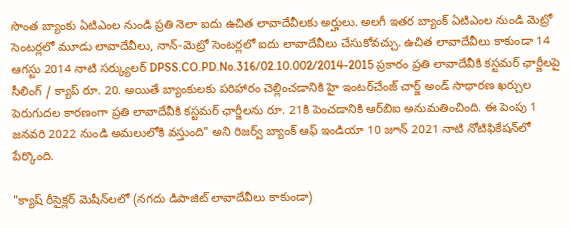సొంత బ్యాంకు ఏ‌టి‌ఎంల నుండి ప్రతి నెలా ఐదు ఉచిత లావాదేవీలకు అర్హులు. అలగీ ఇతర బ్యాంక్ ఏ‌టి‌ఎంల నుండి మెట్రో సెంటర్లలో మూడు లావాదేవీలు, నాన్-మెట్రో సెంటర్లలో ఐదు లావాదేవీలు చేసుకోవచ్చు. ఉచిత లావాదేవీలు కాకుండా 14 ఆగస్టు 2014 నాటి సర్క్యులర్ DPSS.CO.PD.No.316/02.10.002/2014-2015 ప్రకారం ప్రతి లావాదేవీకి కస్టమర్ ఛార్జీలపై సీలింగ్ / క్యాప్ రూ. 20. అయితే బ్యాంకులకు పరిహారం చెల్లించడానికి హై ఇంటర్‌చేంజ్ చార్జ్ అండ్ సాధారణ ఖర్చుల పెరుగుదల కారణంగా ప్రతి లావాదేవీకి కస్టమర్ ఛార్జీలను రూ. 21కి పెంచడానికి ఆర్‌బి‌ఐ అనుమతించింది. ఈ పెంపు 1 జనవరి 2022 నుండి అమలులోకి వస్తుంది" అని రిజర్వ్ బ్యాంక్ ఆఫ్ ఇండియా 10 జూన్ 2021 నాటి నోటిఫికేషన్‌లో పేర్కొంది.

"క్యాష్ రీసైక్లర్ మెషీన్‌లలో (నగదు డిపాజిట్ లావాదేవీలు కాకుండా)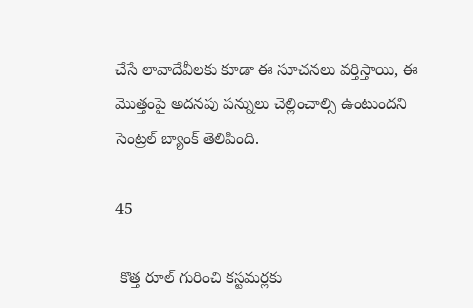చేసే లావాదేవీలకు కూడా ఈ సూచనలు వర్తిస్తాయి, ఈ మొత్తంపై అదనపు పన్నులు చెల్లించాల్సి ఉంటుందని సెంట్రల్ బ్యాంక్ తెలిపింది.

45

 కొత్త రూల్ గురించి కస్టమర్లకు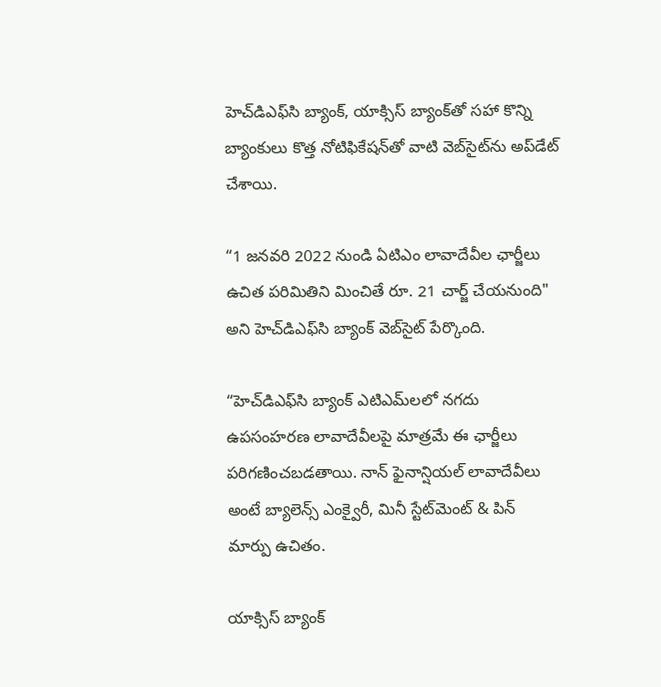హెచ్‌డి‌ఎఫ్‌సి బ్యాంక్, యాక్సిస్ బ్యాంక్‌తో సహా కొన్ని బ్యాంకులు కొత్త నోటిఫికేషన్‌తో వాటి వెబ్‌సైట్‌ను అప్‌డేట్ చేశాయి.

“1 జనవరి 2022 నుండి ఏ‌టి‌ఎం లావాదేవీల ఛార్జీలు ఉచిత పరిమితిని మించితే రూ. 21 చార్జ్ చేయనుంది" అని హెచ్‌డి‌ఎఫ్‌సి బ్యాంక్ వెబ్‌సైట్ పేర్కొంది.

“హెచ్‌డిఎఫ్‌సి బ్యాంక్ ఎటిఎమ్‌లలో నగదు ఉపసంహరణ లావాదేవీలపై మాత్రమే ఈ ఛార్జీలు పరిగణించబడతాయి. నాన్ ఫైనాన్షియల్ లావాదేవీలు అంటే బ్యాలెన్స్ ఎంక్వైరీ, మినీ స్టేట్‌మెంట్ & పిన్ మార్పు ఉచితం.

యాక్సిస్ బ్యాంక్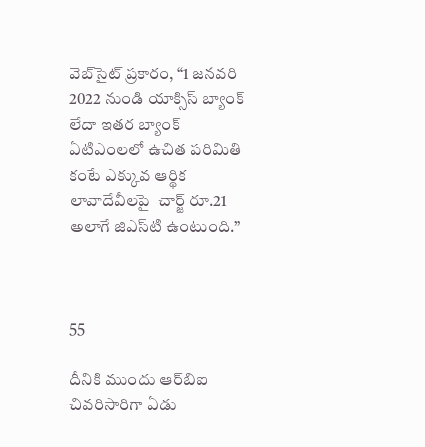వెబ్‌సైట్ ప్రకారం, “1 జనవరి 2022 నుండి యాక్సిస్ బ్యాంక్ లేదా ఇతర బ్యాంక్ ఏ‌టి‌ఎంలలో ఉచిత పరిమితి కంటే ఎక్కువ ఆర్థిక లావాదేవీలపై  చార్జ్ రూ.21 అలాగే జి‌ఎస్‌టి ఉంటుంది.”



55

దీనికి ముందు ఆర్‌బిఐ చివరిసారిగా ఏడు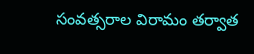సంవత్సరాల విరామం తర్వాత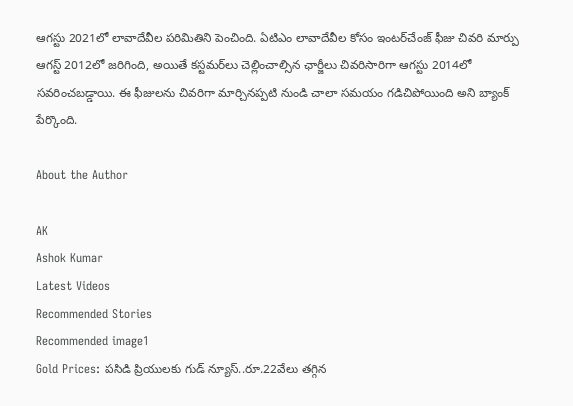ఆగస్టు 2021లో లావాదేవీల పరిమితిని పెంచింది. ఏ‌టి‌ఎం లావాదేవీల కోసం ఇంటర్‌చేంజ్ ఫీజు చివరి మార్పు ఆగస్ట్ 2012లో జరిగింది, అయితే కస్టమర్‌లు చెల్లించాల్సిన ఛార్జీలు చివరిసారిగా ఆగస్టు 2014లో సవరించబడ్డాయి. ఈ ఫీజులను చివరిగా మార్చినప్పటి నుండి చాలా సమయం గడిచిపోయింది అని బ్యాంక్ పేర్కొంది.

About the Author

AK
Ashok Kumar
Latest Videos
Recommended Stories
Recommended image1
Gold Prices: పసిడి ప్రియులకు గుడ్ న్యూస్..రూ.22వేలు తగ్గిన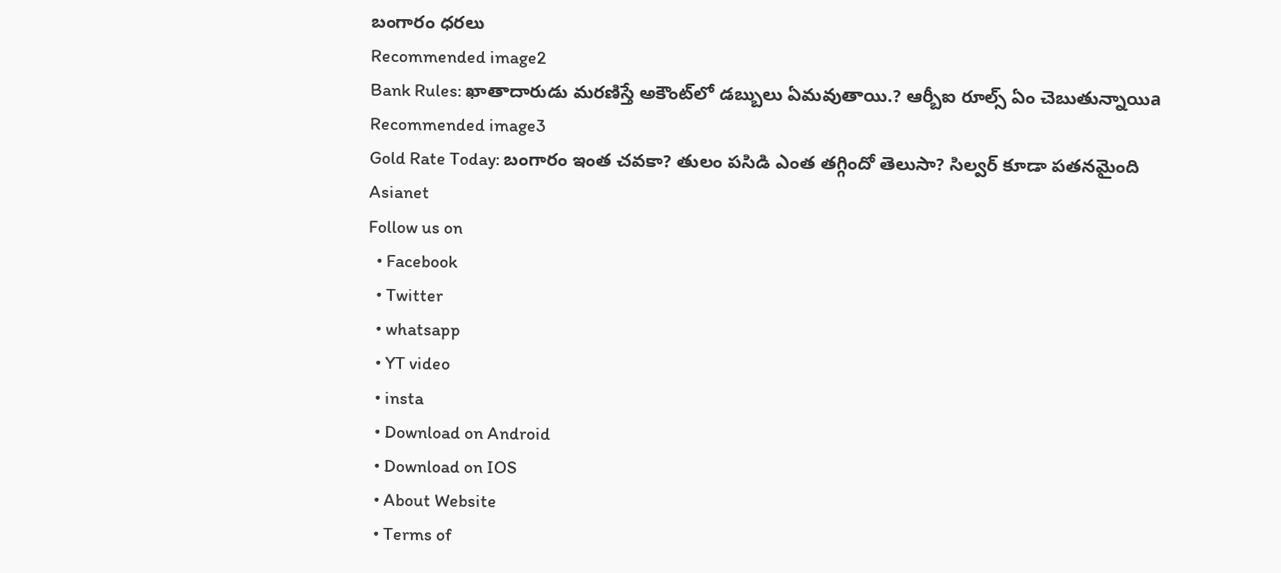బంగారం ధరలు
Recommended image2
Bank Rules: ఖాతాదారుడు మ‌ర‌ణిస్తే అకౌంట్‌లో డ‌బ్బులు ఏమ‌వుతాయి.? ఆర్బీఐ రూల్స్ ఏం చెబుతున్నాయిa
Recommended image3
Gold Rate Today: బంగారం ఇంత చవకా? తులం పసిడి ఎంత తగ్గిందో తెలుసా? సిల్వర్ కూడా పతనమైంది
Asianet
Follow us on
  • Facebook
  • Twitter
  • whatsapp
  • YT video
  • insta
  • Download on Android
  • Download on IOS
  • About Website
  • Terms of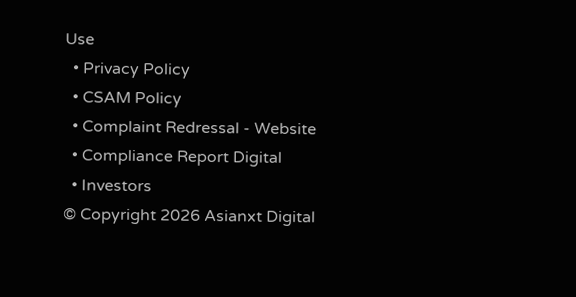Use
  • Privacy Policy
  • CSAM Policy
  • Complaint Redressal - Website
  • Compliance Report Digital
  • Investors
© Copyright 2026 Asianxt Digital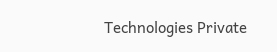Technologies Private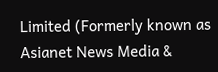Limited (Formerly known as Asianet News Media &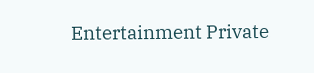Entertainment Private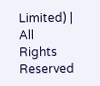Limited) | All Rights Reserved